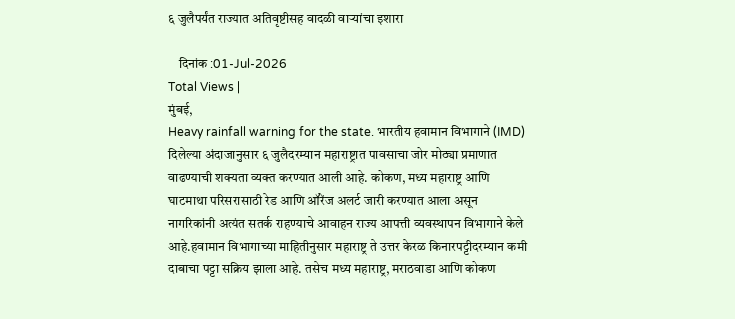६ जुलैपर्यंत राज्यात अतिवृष्टीसह वादळी वाऱ्यांचा इशारा

    दिनांक :01-Jul-2026
Total Views |
मुंबई,
Heavy rainfall warning for the state. भारतीय हवामान विभागाने (IMD) दिलेल्या अंदाजानुसार ६ जुलैदरम्यान महाराष्ट्रात पावसाचा जोर मोठ्या प्रमाणात वाढण्याची शक्यता व्यक्त करण्यात आली आहे. कोकण, मध्य महाराष्ट्र आणि घाटमाथा परिसरासाठी रेड आणि ऑरेंज अलर्ट जारी करण्यात आला असून नागरिकांनी अत्यंत सतर्क राहण्याचे आवाहन राज्य आपत्ती व्यवस्थापन विभागाने केले आहे.हवामान विभागाच्या माहितीनुसार महाराष्ट्र ते उत्तर केरळ किनारपट्टीदरम्यान कमी दाबाचा पट्टा सक्रिय झाला आहे. तसेच मध्य महाराष्ट्र, मराठवाडा आणि कोकण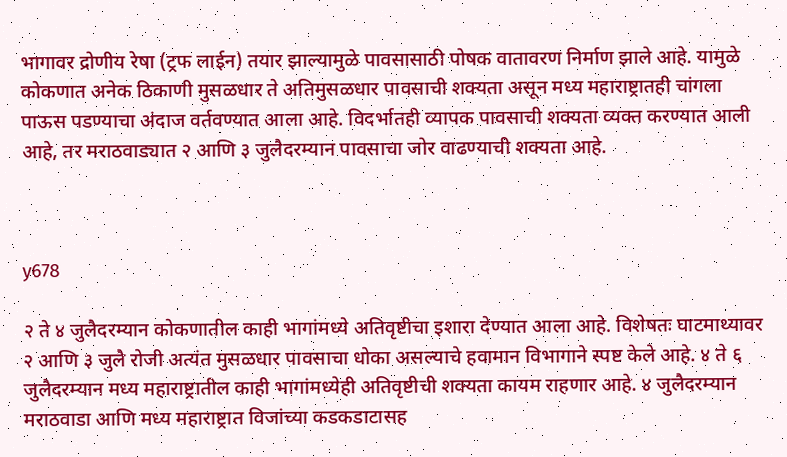भागावर द्रोणीय रेषा (ट्रफ लाईन) तयार झाल्यामुळे पावसासाठी पोषक वातावरण निर्माण झाले आहे. यामुळे कोकणात अनेक ठिकाणी मुसळधार ते अतिमुसळधार पावसाची शक्यता असून मध्य महाराष्ट्रातही चांगला पाऊस पडण्याचा अंदाज वर्तवण्यात आला आहे. विदर्भातही व्यापक पावसाची शक्यता व्यक्त करण्यात आली आहे, तर मराठवाड्यात २ आणि ३ जुलैदरम्यान पावसाचा जोर वाढण्याची शक्यता आहे.



y678

२ ते ४ जुलैदरम्यान कोकणातील काही भागांमध्ये अतिवृष्टीचा इशारा देण्यात आला आहे. विशेषतः घाटमाथ्यावर २ आणि ३ जुलै रोजी अत्यंत मुसळधार पावसाचा धोका असल्याचे हवामान विभागाने स्पष्ट केले आहे. ४ ते ६ जुलैदरम्यान मध्य महाराष्ट्रातील काही भागांमध्येही अतिवृष्टीची शक्यता कायम राहणार आहे. ४ जुलैदरम्यान मराठवाडा आणि मध्य महाराष्ट्रात विजांच्या कडकडाटासह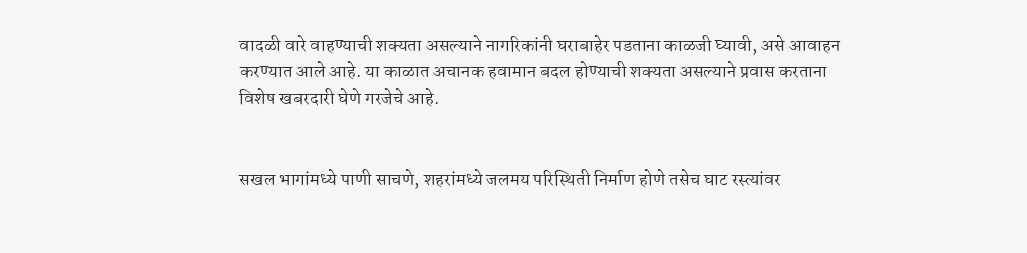वादळी वारे वाहण्याची शक्यता असल्याने नागरिकांनी घराबाहेर पडताना काळजी घ्यावी, असे आवाहन करण्यात आले आहे. या काळात अचानक हवामान बदल होण्याची शक्यता असल्याने प्रवास करताना विशेष खबरदारी घेणे गरजेचे आहे.


सखल भागांमध्ये पाणी साचणे, शहरांमध्ये जलमय परिस्थिती निर्माण होणे तसेच घाट रस्त्यांवर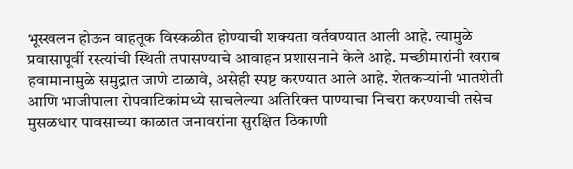भूस्खलन होऊन वाहतूक विस्कळीत होण्याची शक्यता वर्तवण्यात आली आहे. त्यामुळे प्रवासापूर्वी रस्त्यांची स्थिती तपासण्याचे आवाहन प्रशासनाने केले आहे. मच्छीमारांनी खराब हवामानामुळे समुद्रात जाणे टाळावे, असेही स्पष्ट करण्यात आले आहे. शेतकऱ्यांनी भातशेती आणि भाजीपाला रोपवाटिकांमध्ये साचलेल्या अतिरिक्त पाण्याचा निचरा करण्याची तसेच मुसळधार पावसाच्या काळात जनावरांना सुरक्षित ठिकाणी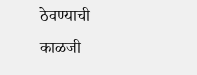ठेवण्याची काळजी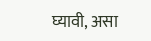घ्यावी, असा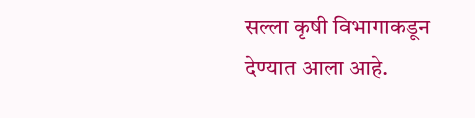सल्ला कृषी विभागाकडून देण्यात आला आहे.